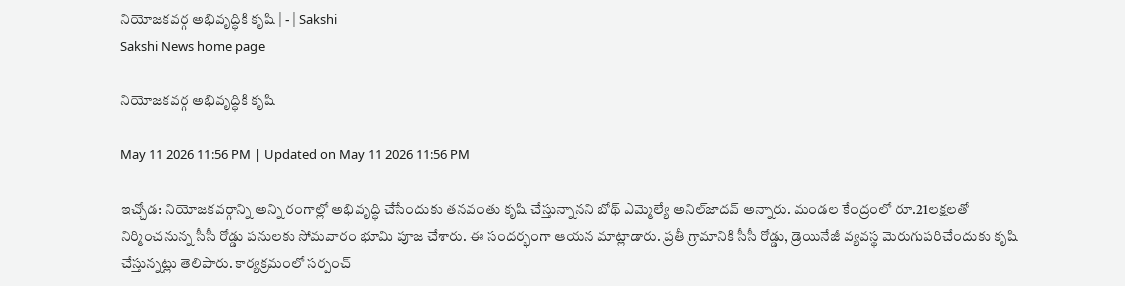నియోజకవర్గ అభివృద్ధికి కృషి | - | Sakshi
Sakshi News home page

నియోజకవర్గ అభివృద్ధికి కృషి

May 11 2026 11:56 PM | Updated on May 11 2026 11:56 PM

ఇచ్చోడ: నియోజకవర్గాన్ని అన్ని రంగాల్లో అభివృద్ధి చేసేందుకు తనవంతు కృషి చేస్తున్నానని బోథ్‌ ఎమ్మెల్యే అనిల్‌జాదవ్‌ అన్నారు. మండల కేంద్రంలో రూ.21లక్షలతో నిర్మించనున్న సీసీ రోడ్డు పనులకు సోమవారం భూమి పూజ చేశారు. ఈ సందర్భంగా ఆయన మాట్లాడారు. ప్రతీ గ్రామానికి సీసీ రోడ్డు, డ్రెయినేజీ వ్యవస్థ మెరుగుపరిచేందుకు కృషి చేస్తున్నట్లు తెలిపారు. కార్యక్రమంలో సర్పంచ్‌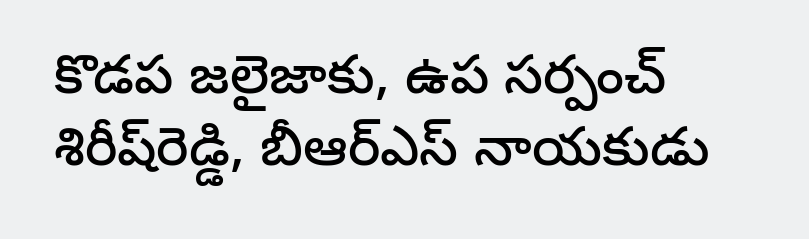కొడప జలైజాకు, ఉప సర్పంచ్‌ శిరీష్‌రెడ్డి, బీఆర్‌ఎస్‌ నాయకుడు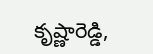కృష్ణారెడ్డి,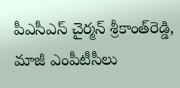పీఎసీఎస్‌ చైర్మన్‌ శ్రీకాంత్‌రెడ్డి, మాజీ ఎంపీటీసీలు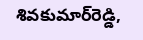శివకుమార్‌రెడ్డి,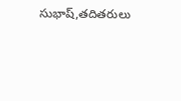సుభాష్‌,తదితరులు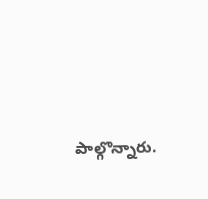పాల్గొన్నారు.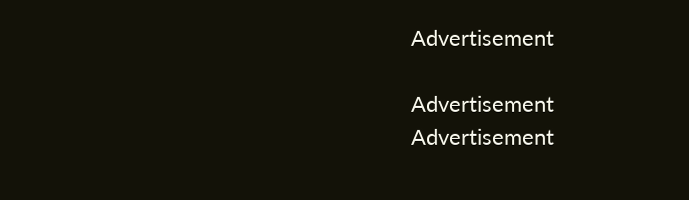Advertisement

Advertisement
Advertisement